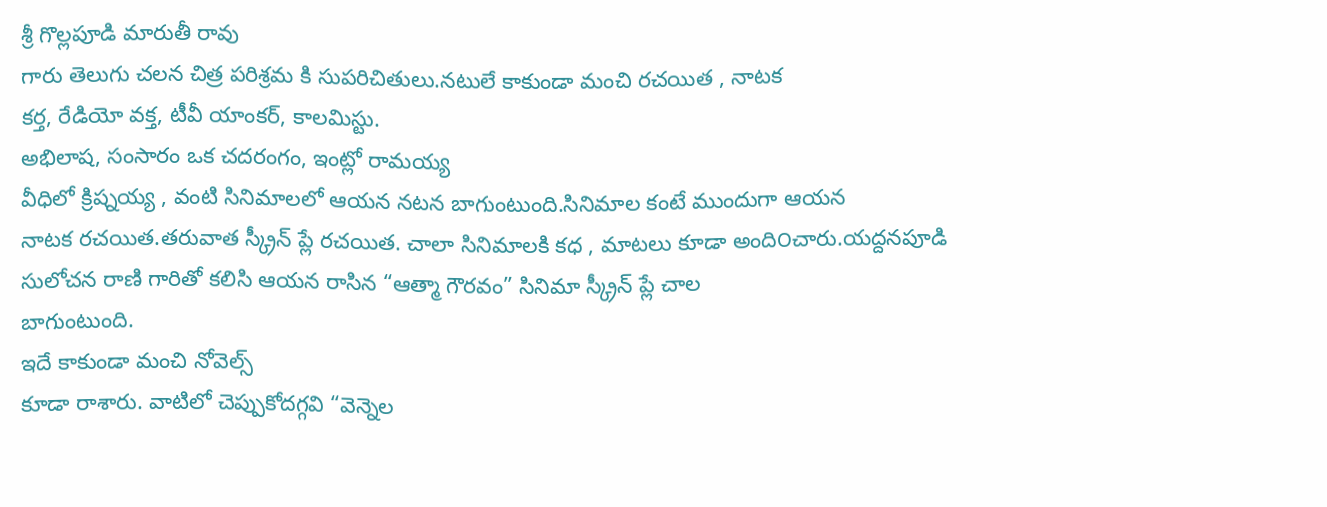శ్రీ గొల్లపూడి మారుతీ రావు
గారు తెలుగు చలన చిత్ర పరిశ్రమ కి సుపరిచితులు.నటులే కాకుండా మంచి రచయిత , నాటక
కర్త, రేడియో వక్త, టీవీ యాంకర్, కాలమిస్టు.
అభిలాష, సంసారం ఒక చదరంగం, ఇంట్లో రామయ్య
వీధిలో క్రిష్నయ్య , వంటి సినిమాలలో ఆయన నటన బాగుంటుంది.సినిమాల కంటే ముందుగా ఆయన
నాటక రచయిత.తరువాత స్క్రీన్ ప్లే రచయిత. చాలా సినిమాలకి కధ , మాటలు కూడా అంది౦చారు.యద్దనపూడి
సులోచన రాణి గారితో కలిసి ఆయన రాసిన “ఆత్మా గౌరవం” సినిమా స్క్రీన్ ప్లే చాల
బాగుంటుంది.
ఇదే కాకుండా మంచి నోవెల్స్
కూడా రాశారు. వాటిలో చెప్పుకోదగ్గవి “వెన్నెల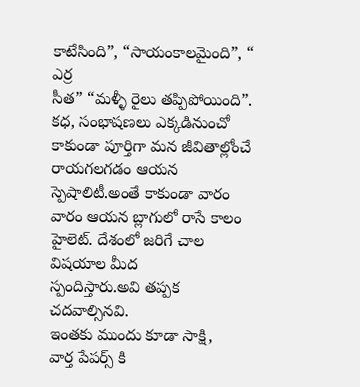కాటేసింది”, “సాయంకాలమైంది”, “ ఎర్ర
సీత” “మళ్ళీ రైలు తప్పిపోయింది”.
కధ, సంభాషణలు ఎక్కడినుంచో
కాకుండా పూర్తిగా మన జీవితాల్లోంచే రాయగలగడం ఆయన స్పెషాలిటీ.అంతే కాకుండా వారం
వారం ఆయన బ్లాగులో రాసే కాలం హైలెట్. దేశంలో జరిగే చాల విషయాల మీద
స్పందిస్తారు.అవి తప్పక చదవాల్సినవి.
ఇంతకు ముందు కూడా సాక్షి,
వార్త పేపర్స్ కి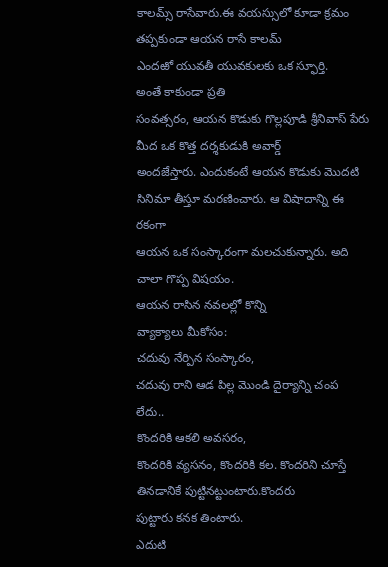కాలమ్స్ రాసేవారు.ఈ వయస్సులో కూడా క్రమం తప్పకుండా ఆయన రాసే కాలమ్
ఎందఱో యువతీ యువకులకు ఒక స్ఫూర్తి.
అంతే కాకుండా ప్రతి
సంవత్సరం, ఆయన కొడుకు గొల్లపూడి శ్రీనివాస్ పేరు మీద ఒక కొత్త దర్శకుడుకి అవార్డ్
అందజేస్తారు. ఎందుకంటే ఆయన కొడుకు మొదటి సినిమా తీస్తూ మరణించారు. ఆ విషాదాన్ని ఈ రకంగా
ఆయన ఒక సంస్కారంగా మలచుకున్నారు. అది చాలా గొప్ప విషయం.
ఆయన రాసిన నవలల్లో కొన్ని
వ్యాక్యాలు మీకోసం:
చదువు నేర్పిన సంస్కారం,
చదువు రాని ఆడ పిల్ల మొండి దైర్యాన్ని చంప లేదు..
కొందరికి ఆకలి అవసరం,
కొందరికి వ్యసనం, కొందరికి కల. కొందరిని చూస్తే తినడానికే పుట్టినట్టుంటారు.కొందరు
పుట్టారు కనక తింటారు.
ఎదుటి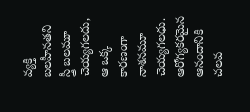వ్యక్తి బలహీనతని
స్త్రీ బలమూ చెయ్యగలదు, ఆ ఒక్క కారణంగా నాశనమూ చెయ్యగలధు.
ఆరోగ్యకరమైన ఆనందానికి చలవ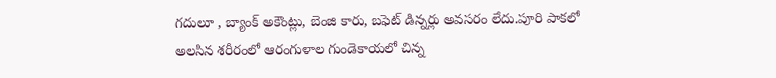గదులూ , బ్యాంక్ అకౌంట్లు, బెంజి కారు, బఫెట్ డిన్నర్లు అవసరం లేదు.పూరి పాకలో
అలసిన శరీరంలో ఆరంగుళాల గుండెకాయలో చిన్న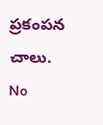ప్రకంపన చాలు.
No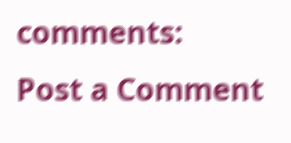comments:
Post a Comment